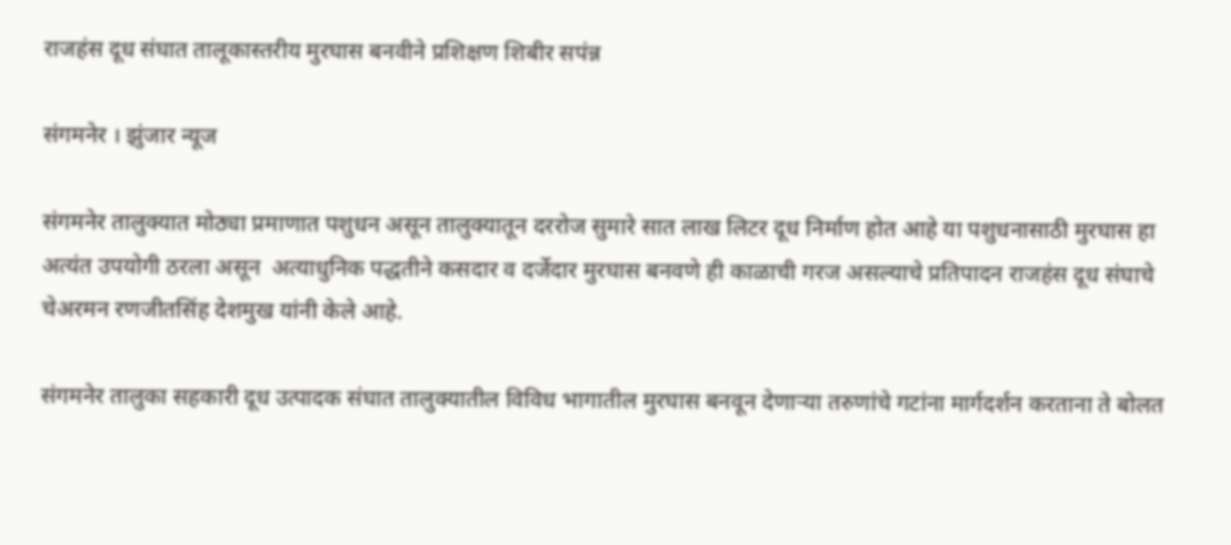राजहंस दूध संघात तालूकास्तरीय मुरघास बनवीने प्रशिक्षण शिबीर सपंन्न

संगमनेर । झुंजार न्यूज

संगमनेर तालुक्यात मोठ्या प्रमाणात पशुधन असून तालुक्यातून दररोज सुमारे सात लाख लिटर दूध निर्माण होत आहे या पशुधनासाठी मुरघास हा अत्यंत उपयोगी ठरला असून  अत्याधुनिक पद्धतीने कसदार व दर्जेदार मुरघास बनवणे ही काळाची गरज असल्याचे प्रतिपादन राजहंस दूध संघाचे चेअरमन रणजीतसिंह देशमुख यांनी केले आहे.

संगमनेर तालुका सहकारी दूध उत्पादक संघात तालुक्यातील विविध भागातील मुरघास बनवून देणाऱ्या तरुणांचे गटांना मार्गदर्शन करताना ते बोलत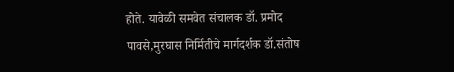होते. यावेळी समवेत संचालक डॉ. प्रमोद पावसे,मुरघास निर्मितीचे मार्गदर्शक डॉ.संतोष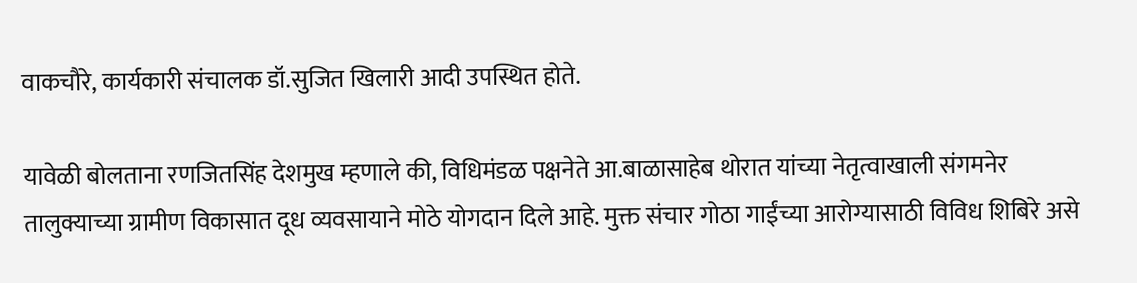वाकचौरे, कार्यकारी संचालक डॉ.सुजित खिलारी आदी उपस्थित होते.

यावेळी बोलताना रणजितसिंह देशमुख म्हणाले की, विधिमंडळ पक्षनेते आ.बाळासाहेब थोरात यांच्या नेतृत्वाखाली संगमनेर तालुक्याच्या ग्रामीण विकासात दूध व्यवसायाने मोठे योगदान दिले आहे. मुक्त संचार गोठा गाईंच्या आरोग्यासाठी विविध शिबिरे असे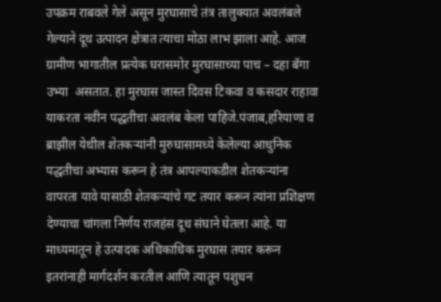उपक्रम राबवले गेले असून मुरघासाचे तंत्र तालुक्यात अवलंबले गेल्याने दूध उत्पादन क्षेत्रात त्याचा मोठा लाभ झाला आहे. आज ग्रामीण भागातील प्रत्येक घरासमोर मुरघासाच्या पाच – दहा बॅगा उभ्या  असतात. हा मुरघास जास्त दिवस टिकवा व कसदार राहावा याकरता नवीन पद्धतीचा अवलंब केला पाहिजे.पंजाब,हरियाणा व ब्राझील येथील शेतकऱ्यांनी मुरुघासामध्ये केलेल्या आधुनिक पद्धतीचा अभ्यास करून हे तंत्र आपल्याकडील शेतकऱ्यांना वापरता यावे यासाठी शेतकऱ्यांचे गट तयार करून त्यांना प्रशिक्षण देण्याचा चांगला निर्णय राजहंस दूध संघाने घेतला आहे. या माध्यमातून हे उत्पादक अधिकाधिक मुरघास तयार करून इतरांनाही मार्गदर्शन करतील आणि त्यातून पशुधन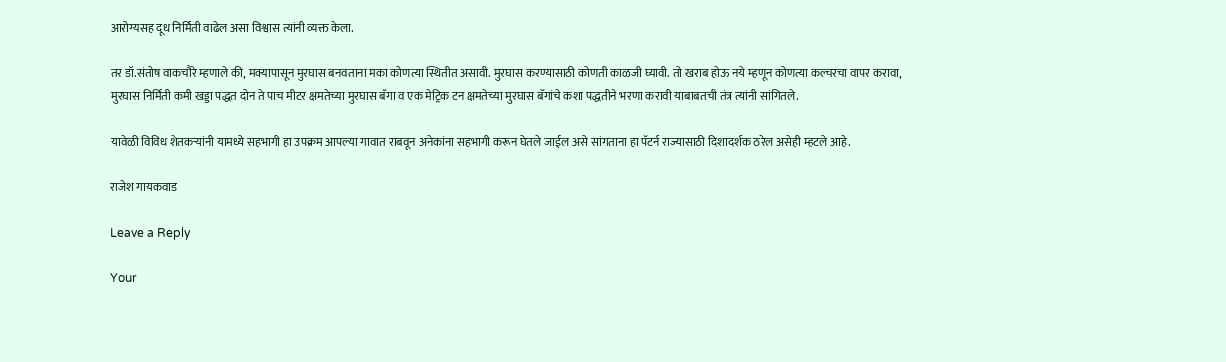आरोग्यसह दूध निर्मिती वाढेल असा विश्वास त्यांनी व्यक्त केला.

तर डॉ.संतोष वाकचौरे म्हणाले की, मक्यापासून मुरघास बनवताना मका कोणत्या स्थितीत असावी. मुरघास करण्यासाठी कोणती काळजी घ्यावी. तो खराब होऊ नये म्हणून कोणत्या कल्चरचा वापर करावा, मुरघास निर्मिती कमी खड्डा पद्धत दोन ते पाच मीटर क्षमतेच्या मुरघास बॅगा व एक मेट्रिक टन क्षमतेच्या मुरघास बॅगांचे कशा पद्धतीने भरणा करावी याबाबतची तंत्र त्यांनी सांगितले.

यावेळी विविध शेतकऱ्यांनी यामध्ये सहभागी हा उपक्रम आपल्या गावात राबवून अनेकांना सहभागी करून घेतले जाईल असे सांगताना हा पॅटर्न राज्यासाठी दिशादर्शक ठरेल असेही म्हटले आहे.

राजेश गायकवाड

Leave a Reply

Your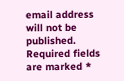email address will not be published. Required fields are marked *